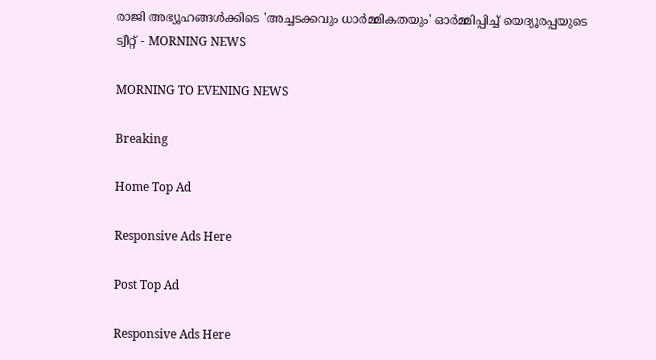രാജി അഭ്യൂഹങ്ങള്‍ക്കിടെ 'അച്ചടക്കവും ധാര്‍മ്മികതയും' ഓര്‍മ്മിപ്പിച്ച്‌ യെദ്യൂരപ്പയുടെ ട്വീറ്റ് - MORNING NEWS

MORNING TO EVENING NEWS

Breaking

Home Top Ad

Responsive Ads Here

Post Top Ad

Responsive Ads Here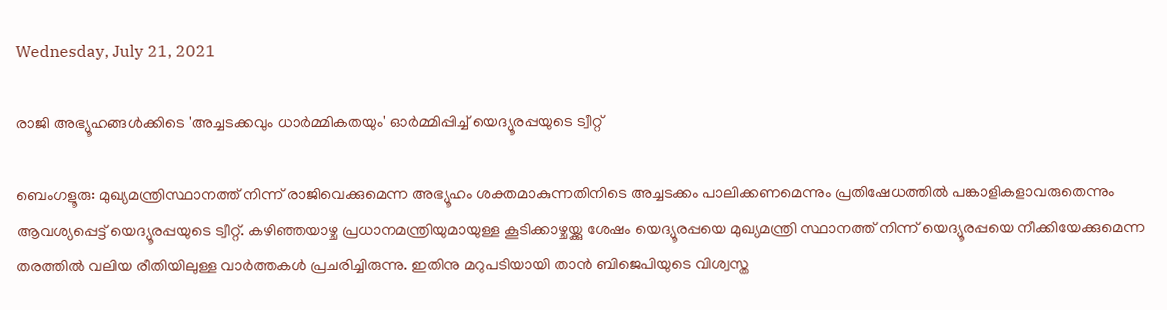Wednesday, July 21, 2021

രാജി അഭ്യൂഹങ്ങള്‍ക്കിടെ 'അച്ചടക്കവും ധാര്‍മ്മികതയും' ഓര്‍മ്മിപ്പിച്ച്‌ യെദ്യൂരപ്പയുടെ ട്വീറ്റ്

ബെംഗളൂരു: മുഖ്യമന്ത്രിസ്ഥാനത്ത് നിന്ന് രാജിവെക്കുമെന്ന അഭ്യൂഹം ശക്തമാകുന്നതിനിടെ അച്ചടക്കം പാലിക്കണമെന്നും പ്രതിഷേധത്തിൽ പങ്കാളികളാവരുതെന്നും ആവശ്യപ്പെട്ട് യെദ്യൂരപ്പയുടെ ട്വീറ്റ്. കഴിഞ്ഞയാഴ്ച പ്രധാനമന്ത്രിയുമായുള്ള കൂടിക്കാഴ്ചയ്ക്കു ശേഷം യെദ്യൂരപ്പയെ മുഖ്യമന്ത്രി സ്ഥാനത്ത് നിന്ന് യെദ്യൂരപ്പയെ നീക്കിയേക്കുമെന്ന തരത്തിൽ വലിയ രീതിയിലുള്ള വാർത്തകൾ പ്രചരിച്ചിരുന്നു. ഇതിനു മറുപടിയായി താൻ ബിജെപിയുടെ വിശ്വസ്ത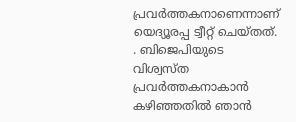പ്രവർത്തകനാണെന്നാണ് യെദ്യൂരപ്പ ട്വീറ്റ് ചെയ്തത്. . ബിജെപിയുടെ വിശ്വസ്ത പ്രവർത്തകനാകാൻ കഴിഞ്ഞതിൽ ഞാൻ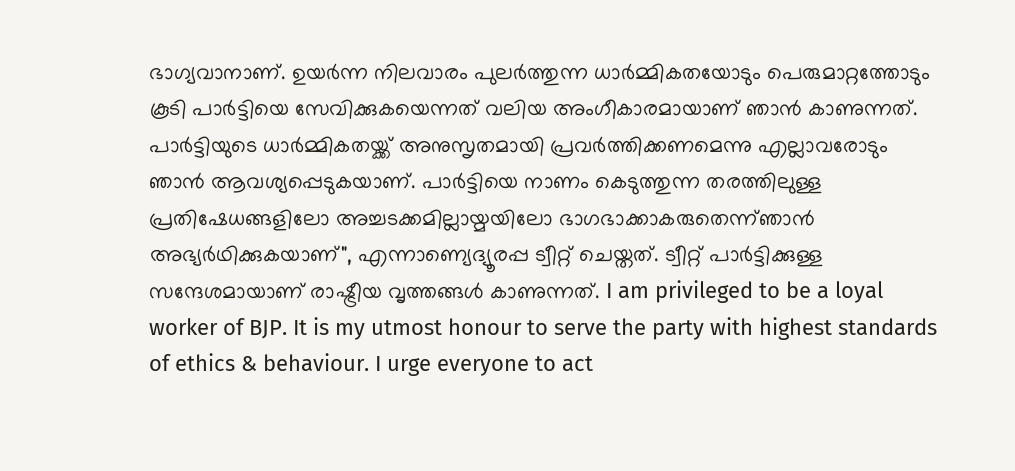ഭാഗ്യവാനാണ്. ഉയർന്ന നിലവാരം പുലർത്തുന്ന ധാർമ്മികതയോടും പെരുമാറ്റത്തോടും കൂടി പാർട്ടിയെ സേവിക്കുകയെന്നത് വലിയ അംഗീകാരമായാണ് ഞാൻ കാണുന്നത്. പാർട്ടിയുടെ ധാർമ്മികതയ്ക്ക് അനുസൃതമായി പ്രവർത്തിക്കണമെന്നു എല്ലാവരോടും ഞാൻ ആവശ്യപ്പെടുകയാണ്. പാർട്ടിയെ നാണം കെടുത്തുന്ന തരത്തിലുള്ള പ്രതിഷേധങ്ങളിലോ അച്ചടക്കമില്ലായ്മയിലോ ഭാഗഭാക്കാകരുതെന്ന്ഞാൻ അഭ്യർഥിക്കുകയാണ്", എന്നാണ്യെദ്യൂരപ്പ ട്വീറ്റ് ചെയ്തത്. ട്വീറ്റ് പാർട്ടിക്കുള്ള സന്ദേശമായാണ് രാഷ്ട്രീയ വൃത്തങ്ങൾ കാണുന്നത്. I am privileged to be a loyal worker of BJP. It is my utmost honour to serve the party with highest standards of ethics & behaviour. I urge everyone to act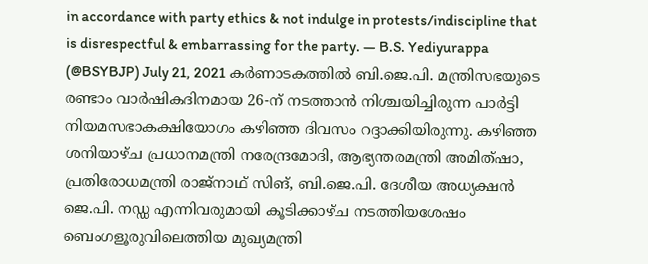in accordance with party ethics & not indulge in protests/indiscipline that is disrespectful & embarrassing for the party. — B.S. Yediyurappa (@BSYBJP) July 21, 2021 കർണാടകത്തിൽ ബി.ജെ.പി. മന്ത്രിസഭയുടെ രണ്ടാം വാർഷികദിനമായ 26-ന് നടത്താൻ നിശ്ചയിച്ചിരുന്ന പാർട്ടി നിയമസഭാകക്ഷിയോഗം കഴിഞ്ഞ ദിവസം റദ്ദാക്കിയിരുന്നു. കഴിഞ്ഞ ശനിയാഴ്ച പ്രധാനമന്ത്രി നരേന്ദ്രമോദി, ആഭ്യന്തരമന്ത്രി അമിത്ഷാ, പ്രതിരോധമന്ത്രി രാജ്നാഥ് സിങ്, ബി.ജെ.പി. ദേശീയ അധ്യക്ഷൻ ജെ.പി. നഡ്ഡ എന്നിവരുമായി കൂടിക്കാഴ്ച നടത്തിയശേഷം ബെംഗളൂരുവിലെത്തിയ മുഖ്യമന്ത്രി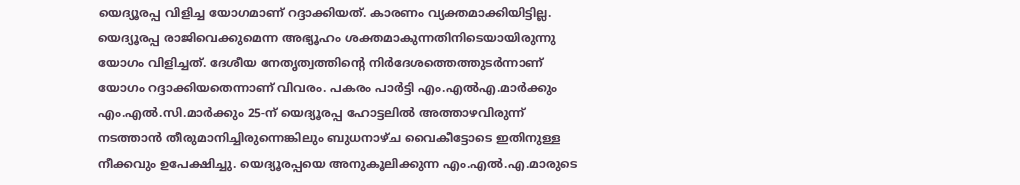യെദ്യൂരപ്പ വിളിച്ച യോഗമാണ് റദ്ദാക്കിയത്. കാരണം വ്യക്തമാക്കിയിട്ടില്ല. യെദ്യൂരപ്പ രാജിവെക്കുമെന്ന അഭ്യൂഹം ശക്തമാകുന്നതിനിടെയായിരുന്നു യോഗം വിളിച്ചത്. ദേശീയ നേതൃത്വത്തിന്റെ നിർദേശത്തെത്തുടർന്നാണ് യോഗം റദ്ദാക്കിയതെന്നാണ് വിവരം. പകരം പാർട്ടി എം.എൽഎ.മാർക്കും എം.എൽ.സി.മാർക്കും 25-ന് യെദ്യൂരപ്പ ഹോട്ടലിൽ അത്താഴവിരുന്ന് നടത്താൻ തീരുമാനിച്ചിരുന്നെങ്കിലും ബുധനാഴ്ച വൈകീട്ടോടെ ഇതിനുള്ള നീക്കവും ഉപേക്ഷിച്ചു. യെദ്യൂരപ്പയെ അനുകൂലിക്കുന്ന എം.എൽ.എ.മാരുടെ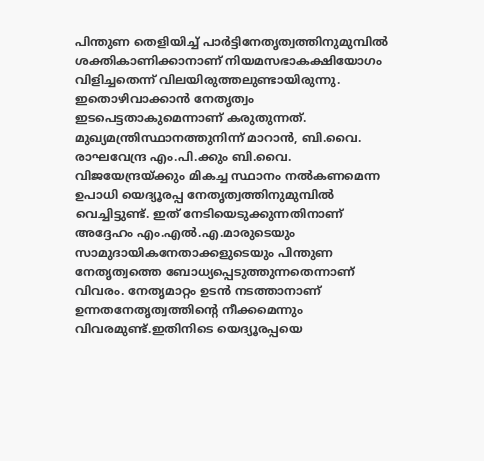പിന്തുണ തെളിയിച്ച് പാർട്ടിനേതൃത്വത്തിനുമുമ്പിൽ ശക്തികാണിക്കാനാണ് നിയമസഭാകക്ഷിയോഗം വിളിച്ചതെന്ന് വിലയിരുത്തലുണ്ടായിരുന്നു. ഇതൊഴിവാക്കാൻ നേതൃത്വം ഇടപെട്ടതാകുമെന്നാണ് കരുതുന്നത്. മുഖ്യമന്ത്രിസ്ഥാനത്തുനിന്ന് മാറാൻ, ബി.വൈ. രാഘവേന്ദ്ര എം.പി.ക്കും ബി.വൈ. വിജയേന്ദ്രയ്ക്കും മികച്ച സ്ഥാനം നൽകണമെന്ന ഉപാധി യെദ്യൂരപ്പ നേതൃത്വത്തിനുമുമ്പിൽ വെച്ചിട്ടുണ്ട്. ഇത് നേടിയെടുക്കുന്നതിനാണ് അദ്ദേഹം എം.എൽ.എ.മാരുടെയും സാമുദായികനേതാക്കളുടെയും പിന്തുണ നേതൃത്വത്തെ ബോധ്യപ്പെടുത്തുന്നതെന്നാണ് വിവരം. നേതൃമാറ്റം ഉടൻ നടത്താനാണ് ഉന്നതനേതൃത്വത്തിന്റെ നീക്കമെന്നും വിവരമുണ്ട്.ഇതിനിടെ യെദ്യൂരപ്പയെ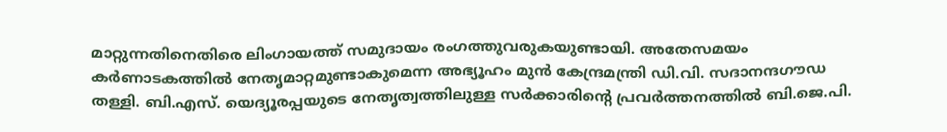മാറ്റുന്നതിനെതിരെ ലിംഗായത്ത് സമുദായം രംഗത്തുവരുകയുണ്ടായി. അതേസമയം കർണാടകത്തിൽ നേതൃമാറ്റമുണ്ടാകുമെന്ന അഭ്യൂഹം മുൻ കേന്ദ്രമന്ത്രി ഡി.വി. സദാനന്ദഗൗഡ തള്ളി. ബി.എസ്. യെദ്യൂരപ്പയുടെ നേതൃത്വത്തിലുള്ള സർക്കാരിന്റെ പ്രവർത്തനത്തിൽ ബി.ജെ.പി.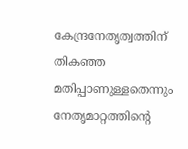കേന്ദ്രനേതൃത്വത്തിന് തികഞ്ഞ മതിപ്പാണുള്ളതെന്നും നേതൃമാറ്റത്തിന്റെ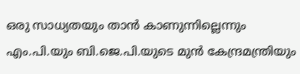ഒരു സാധ്യതയും താൻ കാണുന്നില്ലെന്നും എം.പി.യും ബി.ജെ.പി.യുടെ മുൻ കേന്ദ്രമന്ത്രിയും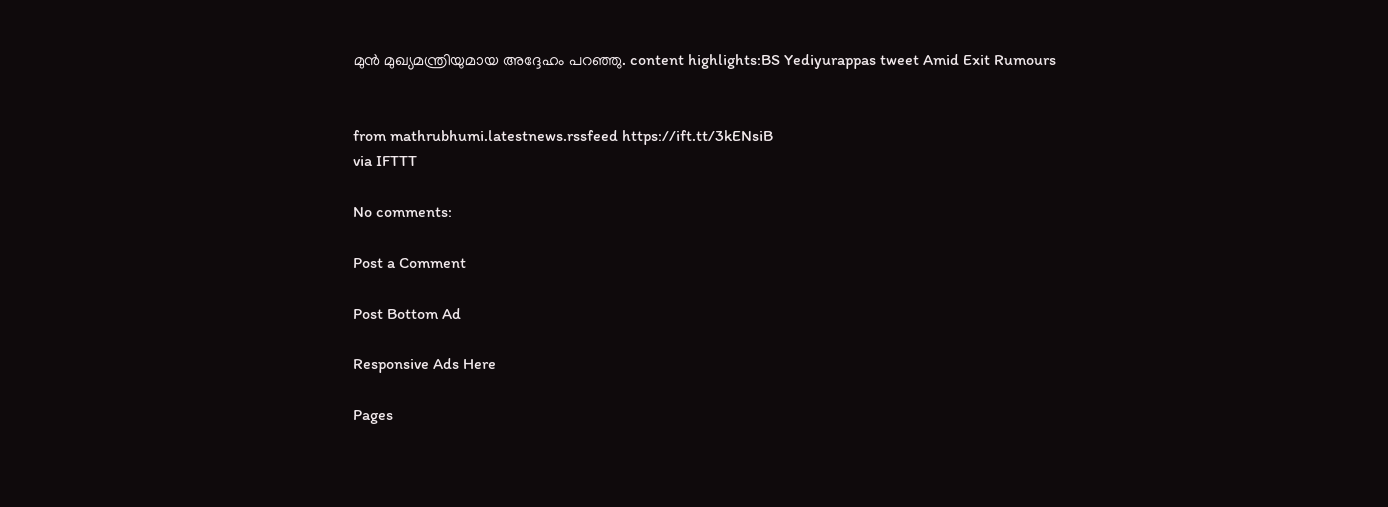മുൻ മുഖ്യമന്ത്രിയുമായ അദ്ദേഹം പറഞ്ഞു. content highlights:BS Yediyurappas tweet Amid Exit Rumours


from mathrubhumi.latestnews.rssfeed https://ift.tt/3kENsiB
via IFTTT

No comments:

Post a Comment

Post Bottom Ad

Responsive Ads Here

Pages